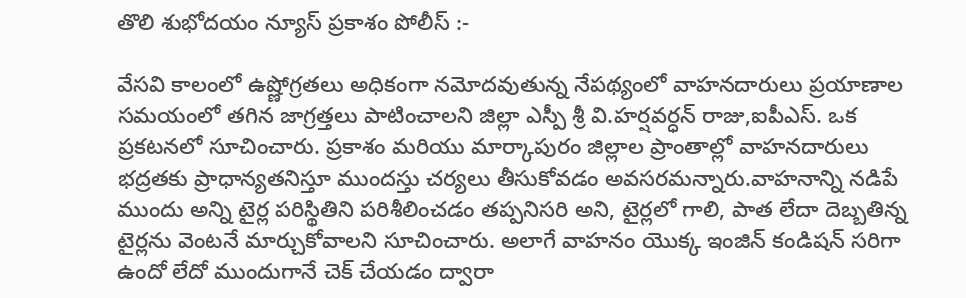తొలి శుభోదయం న్యూస్ ప్రకాశం పోలీస్ :-

వేసవి కాలంలో ఉష్ణోగ్రతలు అధికంగా నమోదవుతున్న నేపథ్యంలో వాహనదారులు ప్రయాణాల సమయంలో తగిన జాగ్రత్తలు పాటించాలని జిల్లా ఎస్పీ శ్రీ వి.హర్షవర్ధన్ రాజు,ఐపీఎస్. ఒక ప్రకటనలో సూచించారు. ప్రకాశం మరియు మార్కాపురం జిల్లాల ప్రాంతాల్లో వాహనదారులు భద్రతకు ప్రాధాన్యతనిస్తూ ముందస్తు చర్యలు తీసుకోవడం అవసరమన్నారు.వాహనాన్ని నడిపే ముందు అన్ని టైర్ల పరిస్థితిని పరిశీలించడం తప్పనిసరి అని, టైర్లలో గాలి, పాత లేదా దెబ్బతిన్న టైర్లను వెంటనే మార్చుకోవాలని సూచించారు. అలాగే వాహనం యొక్క ఇంజిన్ కండిషన్ సరిగా ఉందో లేదో ముందుగానే చెక్ చేయడం ద్వారా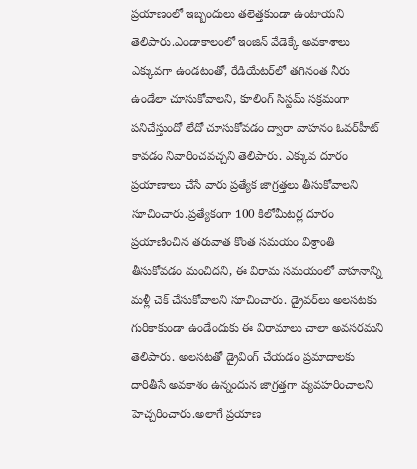ప్రయాణంలో ఇబ్బందులు తలెత్తకుండా ఉంటాయని తెలిపారు.ఎండాకాలంలో ఇంజిన్ వేడెక్కే అవకాశాలు ఎక్కువగా ఉండటంతో, రేడియేటర్‌లో తగినంత నీరు ఉండేలా చూసుకోవాలని, కూలింగ్ సిస్టమ్ సక్రమంగా పనిచేస్తుందో లేదో చూసుకోవడం ద్వారా వాహనం ఓవర్‌హీట్ కావడం నివారించవచ్చని తెలిపారు. ఎక్కువ దూరం ప్రయాణాలు చేసే వారు ప్రత్యేక జాగ్రత్తలు తీసుకోవాలని సూచించారు.ప్రత్యేకంగా 100 కిలోమీటర్ల దూరం ప్రయాణించిన తరువాత కొంత సమయం విశ్రాంతి తీసుకోవడం మంచిదని, ఈ విరామ సమయంలో వాహనాన్ని మళ్లీ చెక్ చేసుకోవాలని సూచించారు. డ్రైవర్‌లు అలసటకు గురికాకుండా ఉండేందుకు ఈ విరామాలు చాలా అవసరమని తెలిపారు. అలసటతో డ్రైవింగ్ చేయడం ప్రమాదాలకు దారితీసే అవకాశం ఉన్నందున జాగ్రత్తగా వ్యవహరించాలని హెచ్చరించారు.అలాగే ప్రయాణ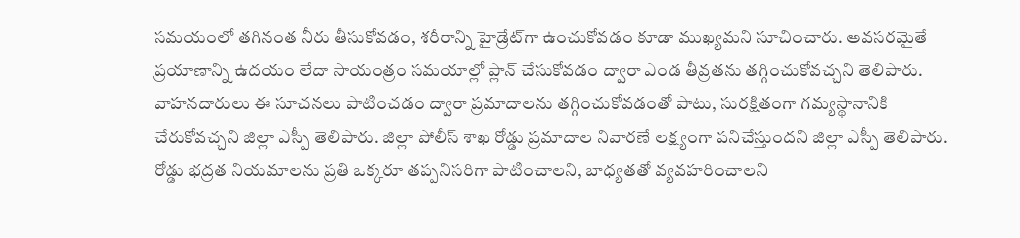సమయంలో తగినంత నీరు తీసుకోవడం, శరీరాన్ని హైడ్రేట్‌గా ఉంచుకోవడం కూడా ముఖ్యమని సూచించారు. అవసరమైతే ప్రయాణాన్ని ఉదయం లేదా సాయంత్రం సమయాల్లో ప్లాన్ చేసుకోవడం ద్వారా ఎండ తీవ్రతను తగ్గించుకోవచ్చని తెలిపారు. వాహనదారులు ఈ సూచనలు పాటించడం ద్వారా ప్రమాదాలను తగ్గించుకోవడంతో పాటు, సురక్షితంగా గమ్యస్థానానికి చేరుకోవచ్చని జిల్లా ఎస్పీ తెలిపారు. జిల్లా పోలీస్ శాఖ రోడ్డు ప్రమాదాల నివారణే లక్ష్యంగా పనిచేస్తుందని జిల్లా ఎస్పీ తెలిపారు. రోడ్డు భద్రత నియమాలను ప్రతి ఒక్కరూ తప్పనిసరిగా పాటించాలని, బాధ్యతతో వ్యవహరించాలని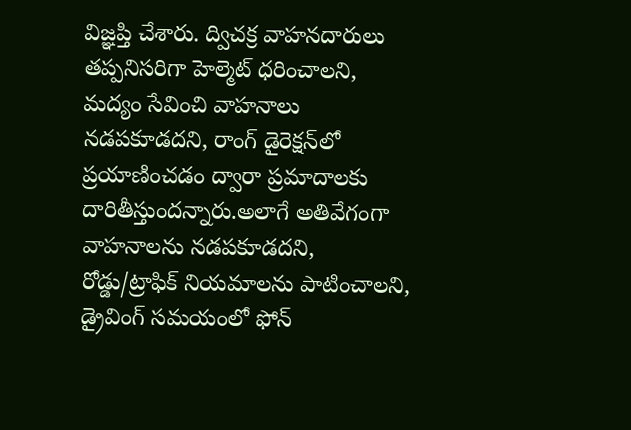విజ్ఞప్తి చేశారు. ద్విచక్ర వాహనదారులు తప్పనిసరిగా హెల్మెట్ ధరించాలని, మద్యం సేవించి వాహనాలు నడపకూడదని, రాంగ్ డైరెక్షన్‌లో ప్రయాణించడం ద్వారా ప్రమాదాలకు దారితీస్తుందన్నారు.అలాగే అతివేగంగా వాహనాలను నడపకూడదని, రోడ్డు/ట్రాఫిక్ నియమాలను పాటించాలని, డ్రైవింగ్ సమయంలో ఫోన్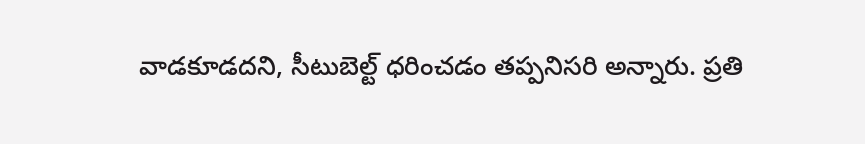వాడకూడదని, సీటుబెల్ట్ ధరించడం తప్పనిసరి అన్నారు. ప్రతి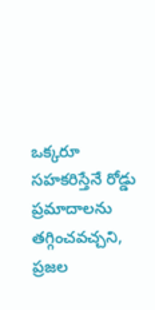ఒక్కరూ సహకరిస్తేనే రోడ్డు ప్రమాదాలను తగ్గించవచ్చని, ప్రజల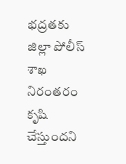భద్రతకు జిల్లా పోలీస్ శాఖ నిరంతరం కృషి చేస్తుందని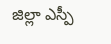జిల్లా ఎస్పీ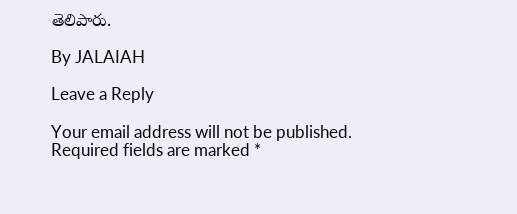తెలిపారు.

By JALAIAH

Leave a Reply

Your email address will not be published. Required fields are marked *